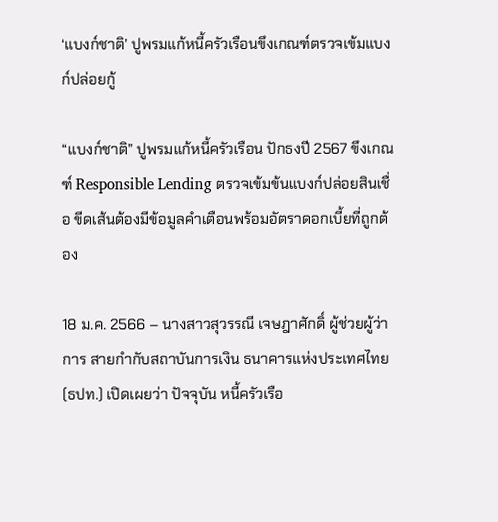‘แบงก์ชาติ’ ปูพรมแก้หนี้ครัวเรือนขึงเกณฑ์ตรวจเข้มแบงก์ปล่อยกู้

“แบงก์ชาติ” ปูพรมแก้หนี้ครัวเรือน ปักธงปี 2567 ขึงเกณฑ์ Responsible Lending ตรวจเข้มข้นแบงก์ปล่อยสินเชื่อ ขีดเส้นต้องมีข้อมูลคำเตือนพร้อมอัตราดอกเบี้ยที่ถูกต้อง

18 ม.ค. 2566 – นางสาวสุวรรณี เจษฎาศักดิ์ ผู้ช่วยผู้ว่าการ สายกำกับสถาบันการเงิน ธนาคารแห่งประเทศไทย (ธปท.) เปิดเผยว่า ปัจจุบัน หนี้ครัวเรือ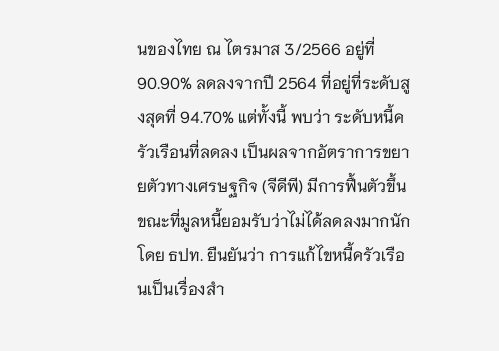นของไทย ณ ไตรมาส 3/2566 อยู่ที่ 90.90% ลดลงจากปี 2564 ที่อยู่ที่ระดับสูงสุดที่ 94.70% แต่ทั้งนี้ พบว่า ระดับหนี้ครัวเรือนที่ลดลง เป็นผลจากอัตราการขยายตัวทางเศรษฐกิจ (จีดีพี) มีการฟื้นตัวขึ้น ขณะที่มูลหนี้ยอมรับว่าไม่ได้ลดลงมากนัก โดย ธปท. ยืนยันว่า การแก้ไขหนี้ครัวเรือนเป็นเรื่องสำ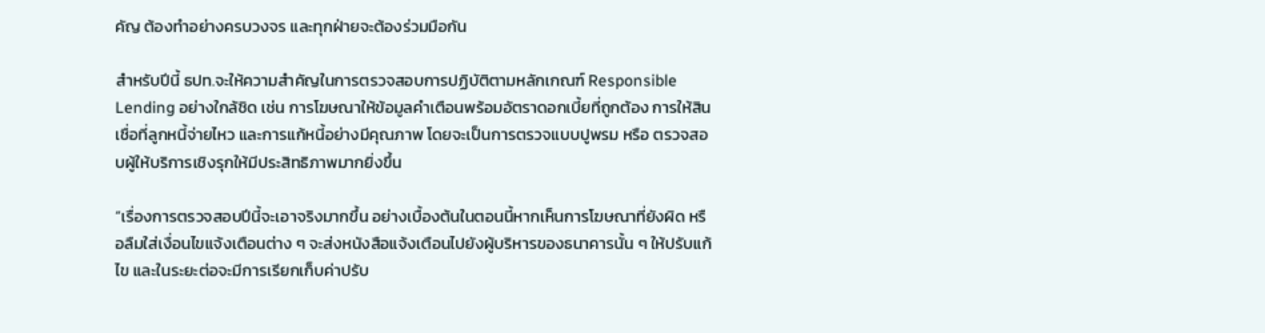คัญ ต้องทำอย่างครบวงจร และทุกฝ่ายจะต้องร่วมมือกัน

สำหรับปีนี้ ธปท.จะให้ความสำคัญในการตรวจสอบการปฏิบัติตามหลักเกณฑ์ Responsible Lending อย่างใกล้ชิด เช่น การโฆษณาให้ข้อมูลคำเตือนพร้อมอัตราดอกเบี้ยที่ถูกต้อง การให้สินเชื่อที่ลูกหนี้จ่ายไหว และการแก้หนี้อย่างมีคุณภาพ โดยจะเป็นการตรวจแบบปูพรม หรือ ตรวจสอบผู้ให้บริการเชิงรุกให้มีประสิทธิภาพมากยิ่งขึ้น

“เรื่องการตรวจสอบปีนี้จะเอาจริงมากขึ้น อย่างเบื้องต้นในตอนนี้หากเห็นการโฆษณาที่ยังผิด หรือลืมใส่เงื่อนไขแจ้งเตือนต่าง ๆ จะส่งหนังสือแจ้งเตือนไปยังผู้บริหารของธนาคารนั้น ๆ ให้ปรับแก้ไข และในระยะต่อจะมีการเรียกเก็บค่าปรับ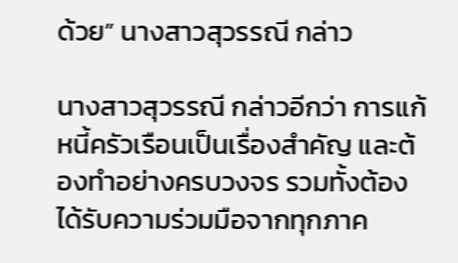ด้วย” นางสาวสุวรรณี กล่าว

นางสาวสุวรรณี กล่าวอีกว่า การแก้หนี้ครัวเรือนเป็นเรื่องสำคัญ และต้องทำอย่างครบวงจร รวมทั้งต้องได้รับความร่วมมือจากทุกภาค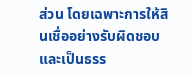ส่วน โดยเฉพาะการให้สินเชื่ออย่างรับผิดชอบและเป็นธรร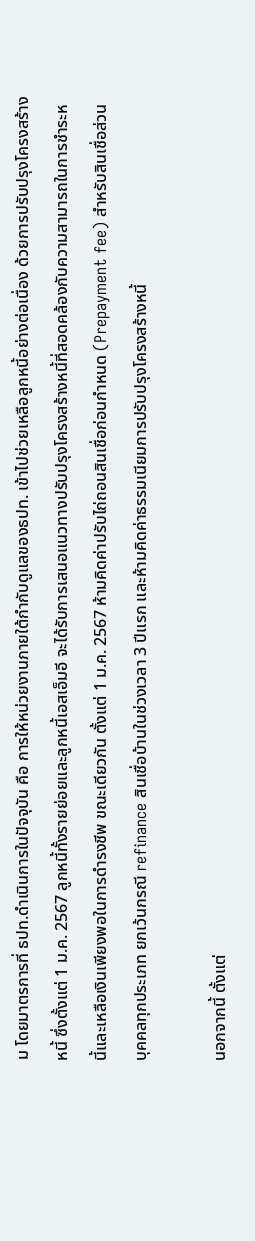ม โดยมาตรการที่ ธปท.ดำเนินการในปัจจุบัน คือ การให้หน่วยงานภายใต้กำกับดูแลของธปท. เข้าไปช่วยเหลือลูกหนี้อย่างต่อเนื่อง ด้วยการปรับปรุงโครงสร้างหนี้ ซึ่งตั้งแต่ 1 ม.ค. 2567 ลูกหนี้ทั้งรายย่อยและลูกหนี้เอสเอ็มอี จะได้รับการเสนอแนวทางปรับปรุงโครงสร้างหนี้ที่สอดคล้องกับความสามารถในการชำระหนี้และเหลือเงินเพียงพอในการดำรงชีพ ขณะเดียวกัน ตั้งแต่ 1 ม.ค. 2567 ห้ามคิดค่าปรับไถ่ถอนสินเชื่อก่อนกำหนด (Prepayment fee) สำหรับสินเชื่อส่วนบุคคลทุกประเภท ยกเว้นกรณี refinance สินเชื่อบ้านในช่วงเวลา 3 ปีแรก และห้ามคิดค่าธรรมเนียมการปรับปรุงโครงสร้างหนี้

นอกจากนี้ ตั้งแต่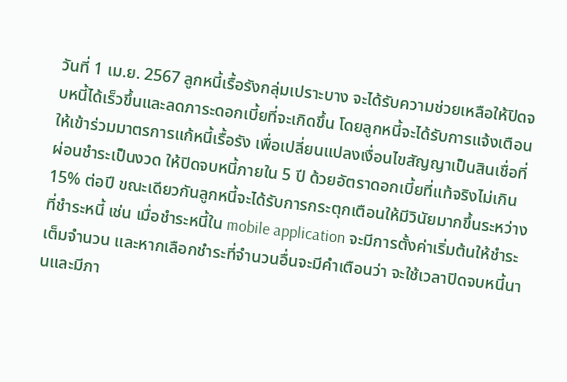วันที่ 1 เม.ย. 2567 ลูกหนี้เรื้อรังกลุ่มเปราะบาง จะได้รับความช่วยเหลือให้ปิดจบหนี้ได้เร็วขึ้นและลดภาระดอกเบี้ยที่จะเกิดขึ้น โดยลูกหนี้จะได้รับการแจ้งเตือน ให้เข้าร่วมมาตรการแก้หนี้เรื้อรัง เพื่อเปลี่ยนแปลงเงื่อนไขสัญญาเป็นสินเชื่อที่ผ่อนชำระเป็นงวด ให้ปิดจบหนี้ภายใน 5 ปี ด้วยอัตราดอกเบี้ยที่แท้จริงไม่เกิน 15% ต่อปี ขณะเดียวกันลูกหนี้จะได้รับการกระตุกเตือนให้มีวินัยมากขึ้นระหว่างที่ชำระหนี้ เช่น เมื่อชำระหนี้ใน mobile application จะมีการตั้งค่าเริ่มต้นให้ชำระเต็มจำนวน และหากเลือกชำระที่จำนวนอื่นจะมีคำเตือนว่า จะใช้เวลาปิดจบหนี้นานและมีภา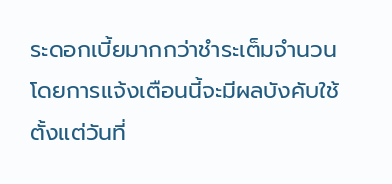ระดอกเบี้ยมากกว่าชำระเต็มจำนวน โดยการแจ้งเตือนนี้จะมีผลบังคับใช้ตั้งแต่วันที่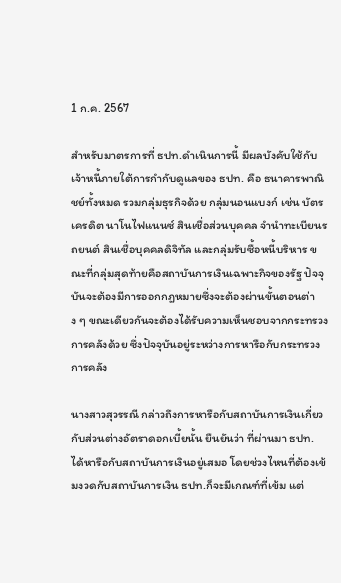1 ก.ค. 2567

สำหรับมาตรการที่ ธปท.ดำเนินการนี้ มีผลบังคับใช้กับเจ้าหนี้ภายใต้การกำกับดูแลของ ธปท. คือ ธนาคารพาณิชย์ทั้งหมด รวมกลุ่มธุรกิจด้วย กลุ่มนอนแบงก์ เช่น บัตรเครดิต นาโนไฟแนนซ์ สินเชื่อส่วนบุคคล จำนำทะเบียนรถยนต์ สินเชื่อบุคคลดิจิทัล และกลุ่มรับซื้อหนี้บริหาร ขณะที่กลุ่มสุดท้ายคือสถาบันการเงินเฉพาะกิจของรัฐ ปัจจุบันจะต้องมีการออกกฎหมายซึ่งจะต้องผ่านขั้นตอนต่าง ๆ ขณะเดียวกันจะต้องได้รับความเห็นชอบจากกระทรวงการคลังด้วย ซึ่งปัจจุบันอยู่ระหว่างการหารือกับกระทรวงการคลัง

นางสาวสุวรรณี กล่าวถึงการหารือกับสถาบันการเงินเกี่ยวกับส่วนต่างอัตราดอกเบี้ยนั้น ยืนยันว่า ที่ผ่านมา ธปท. ได้หารือกับสถาบันการเงินอยู่เสมอ โดยช่วงไหนที่ต้องเข้มงวดกับสถาบันการเงิน ธปท.ก็จะมีเกณฑ์ที่เข้ม แต่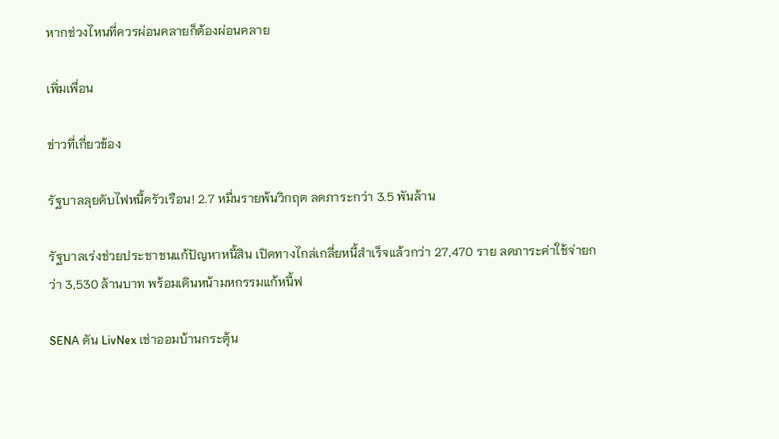หากช่วงไหนที่ควรผ่อนคลายก็ต้องผ่อนคลาย

เพิ่มเพื่อน

ข่าวที่เกี่ยวข้อง

รัฐบาลลุยดับไฟหนี้ครัวเรือน! 2.7 หมื่นรายพ้นวิกฤต ลดภาระกว่า 3.5 พันล้าน

รัฐบาลเร่งช่วยประชาชนแก้ปัญหาหนี้สิน เปิดทางไกล่เกลี่ยหนี้สำเร็จแล้วกว่า 27,470 ราย ลดภาระค่าใช้จ่ายกว่า 3,530 ล้านบาท พร้อมเดินหน้ามหกรรมแก้หนี้ฟ

SENA ดัน LivNex เช่าออมบ้านกระตุ้น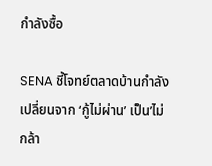กำลังซื้อ

SENA ชี้โจทย์ตลาดบ้านกำลังเปลี่ยนจาก ‘กู้ไม่ผ่าน’ เป็น’ไม่กล้า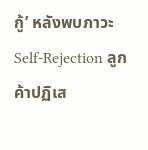กู้’ หลังพบภาวะ Self-Rejection ลูกค้าปฏิเส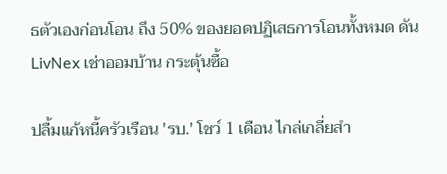ธตัวเองก่อนโอน ถึง 50% ของยอดปฏิเสธการโอนทั้งหมด ดัน LivNex เช่าออมบ้าน กระตุ้นซื้อ

ปลื้มแก้หนี้ครัวเรือน 'รบ.' โชว์ 1 เดือน ไกล่เกลี่ยสำ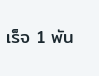เร็จ 1 พัน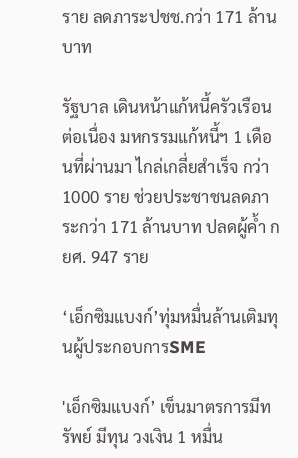ราย ลดภาระปชช.กว่า 171 ล้านบาท

รัฐบาล เดินหน้าแก้หนี้ครัวเรือนต่อเนื่อง มหกรรมแก้หนี้ฯ 1 เดือนที่ผ่านมา ไกล่เกลี่ยสำเร็จ กว่า1000 ราย ช่วยประชาชนลดภาระกว่า 171 ล้านบาท ปลดผู้ค้ำ กยศ. 947 ราย

‘เอ็กซิมแบงก์’ทุ่มหมื่นล้านเติมทุนผู้ประกอบการSME

'เอ็กซิมแบงก์’ เข็นมาตรการมีทรัพย์ มีทุน วงเงิน 1 หมื่น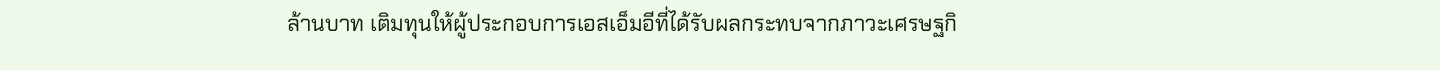ล้านบาท เติมทุนให้ผู้ประกอบการเอสเอ็มอีที่ได้รับผลกระทบจากภาวะเศรษฐกิ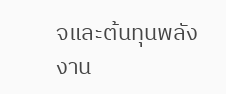จและต้นทุนพลังงาน